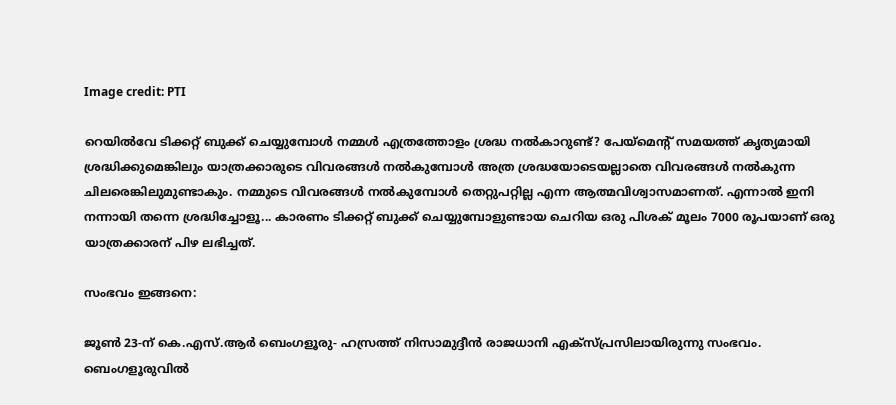Image credit: PTI

റെയിൽവേ ടിക്കറ്റ് ബുക്ക് ചെയ്യുമ്പോള്‍ നമ്മള്‍ എത്രത്തോളം ശ്രദ്ധ നല്‍കാറുണ്ട്? പേയ്മെന്‍റ് സമയത്ത് കൃത്യമായി ശ്രദ്ധിക്കുമെങ്കിലും യാത്രക്കാരുടെ വിവരങ്ങള്‍ നല്‍കുമ്പോള്‍ അത്ര ശ്രദ്ധയോടെയല്ലാതെ വിവരങ്ങള്‍ നല്‍കുന്ന ചിലരെങ്കിലുമുണ്ടാകും. നമ്മുടെ വിവരങ്ങള്‍ നല്‍കുമ്പോള്‍ തെറ്റുപറ്റില്ല എന്ന ആത്മവിശ്വാസമാണത്. എന്നാല്‍ ഇനി നന്നായി തന്നെ ശ്രദ്ധിച്ചോളൂ... കാരണം ടിക്കറ്റ് ബുക്ക് ചെയ്യുമ്പോളുണ്ടായ ചെറിയ ഒരു പിശക് മൂലം 7000 രൂപയാണ് ഒരു യാത്രക്കാരന് പിഴ ലഭിച്ചത്.

സംഭവം ഇങ്ങനെ:

ജൂൺ 23-ന് കെ.എസ്.ആർ ബെംഗളൂരു- ഹസ്രത്ത് നിസാമുദ്ദീൻ രാജധാനി എക്സ്പ്രസിലായിരുന്നു സംഭവം. ബെംഗളൂരുവിൽ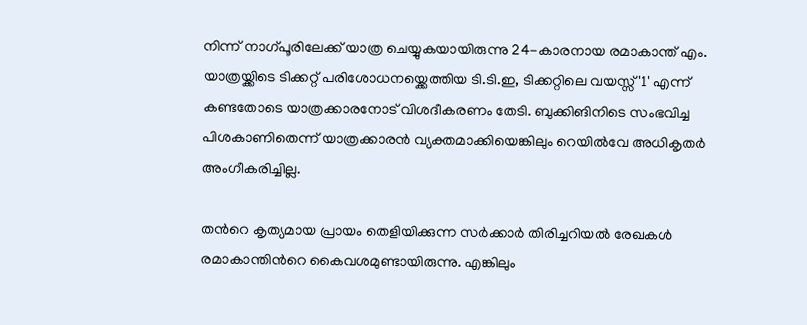നിന്ന് നാഗ്പൂരിലേക്ക് യാത്ര ചെയ്യുകയായിരുന്നു 24-കാരനായ രമാകാന്ത് എം. യാത്രയ്ക്കിടെ ടിക്കറ്റ് പരിശോധനയ്ക്കെത്തിയ ടി.ടി.ഇ, ടിക്കറ്റിലെ വയസ്സ് '1' എന്ന് കണ്ടതോടെ യാത്രക്കാരനോട് വിശദീകരണം തേടി. ബുക്കിങിനിടെ സംഭവിച്ച പിശകാണിതെന്ന് യാത്രക്കാരൻ വ്യക്തമാക്കിയെങ്കിലും റെയിൽവേ അധികൃതർ അംഗീകരിച്ചില്ല.

തന്‍റെ കൃത്യമായ പ്രായം തെളിയിക്കുന്ന സർക്കാർ തിരിച്ചറിയൽ രേഖകൾ രമാകാന്തിന്‍റെ കൈവശമുണ്ടായിരുന്നു. എങ്കിലും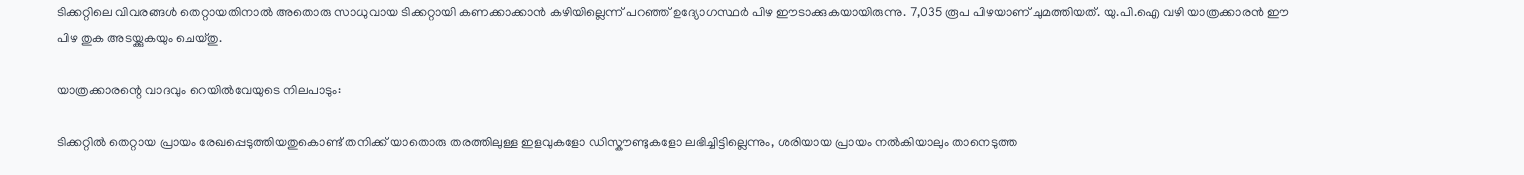ടിക്കറ്റിലെ വിവരങ്ങൾ തെറ്റായതിനാൽ അതൊരു സാധുവായ ടിക്കറ്റായി കണക്കാക്കാൻ കഴിയില്ലെന്ന് പറഞ്ഞ് ഉദ്യോഗസ്ഥർ പിഴ ഈടാക്കുകയായിരുന്നു. 7,035 രൂപ പിഴയാണ് ചുമത്തിയത്. യു.പി.ഐ വഴി യാത്രക്കാരൻ ഈ പിഴ തുക അടയ്ക്കുകയും ചെയ്തു.

യാത്രക്കാരന്റെ വാദവും റെയിൽവേയുടെ നിലപാടും:

ടിക്കറ്റിൽ തെറ്റായ പ്രായം രേഖപ്പെടുത്തിയതുകൊണ്ട് തനിക്ക് യാതൊരു തരത്തിലുള്ള ഇളവുകളോ ഡിസ്കൗണ്ടുകളോ ലഭിച്ചിട്ടില്ലെന്നും, ശരിയായ പ്രായം നൽകിയാലും താനെടുത്ത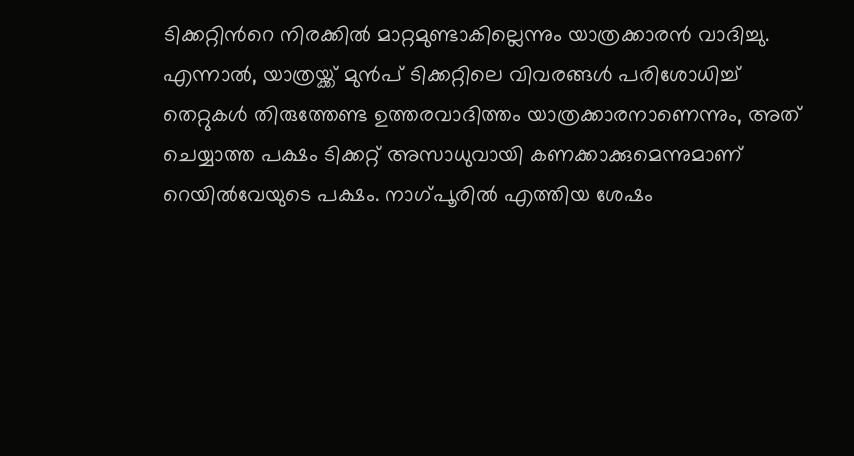ടിക്കറ്റിന്‍റെ നിരക്കിൽ മാറ്റമുണ്ടാകില്ലെന്നും യാത്രക്കാരൻ വാദിച്ചു. എന്നാൽ, യാത്രയ്ക്ക് മുൻപ് ടിക്കറ്റിലെ വിവരങ്ങൾ പരിശോധിച്ച് തെറ്റുകൾ തിരുത്തേണ്ട ഉത്തരവാദിത്തം യാത്രക്കാരനാണെന്നും, അത് ചെയ്യാത്ത പക്ഷം ടിക്കറ്റ് അസാധുവായി കണക്കാക്കുമെന്നുമാണ് റെയിൽവേയുടെ പക്ഷം. നാഗ്പൂരിൽ എത്തിയ ശേഷം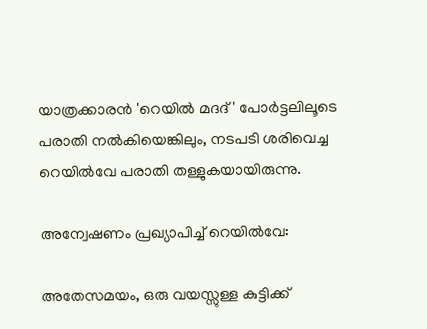യാത്രക്കാരൻ 'റെയിൽ മദദ്' പോർട്ടലിലൂടെ പരാതി നൽകിയെങ്കിലും, നടപടി ശരിവെച്ച റെയിൽവേ പരാതി തള്ളുകയായിരുന്നു.

അന്വേഷണം പ്രഖ്യാപിച്ച് റെയിൽവേ:

അതേസമയം, ഒരു വയസ്സുള്ള കുട്ടിക്ക്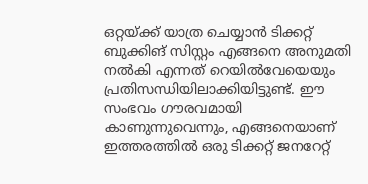ഒറ്റയ്ക്ക് യാത്ര ചെയ്യാൻ ടിക്കറ്റ് ബുക്കിങ് സിസ്റ്റം എങ്ങനെ അനുമതി നൽകി എന്നത് റെയിൽവേയെയും പ്രതിസന്ധിയിലാക്കിയിട്ടുണ്ട്. ഈ സംഭവം ഗൗരവമായി കാണുന്നുവെന്നും, എങ്ങനെയാണ് ഇത്തരത്തില്‍ ഒരു ടിക്കറ്റ് ജനറേറ്റ്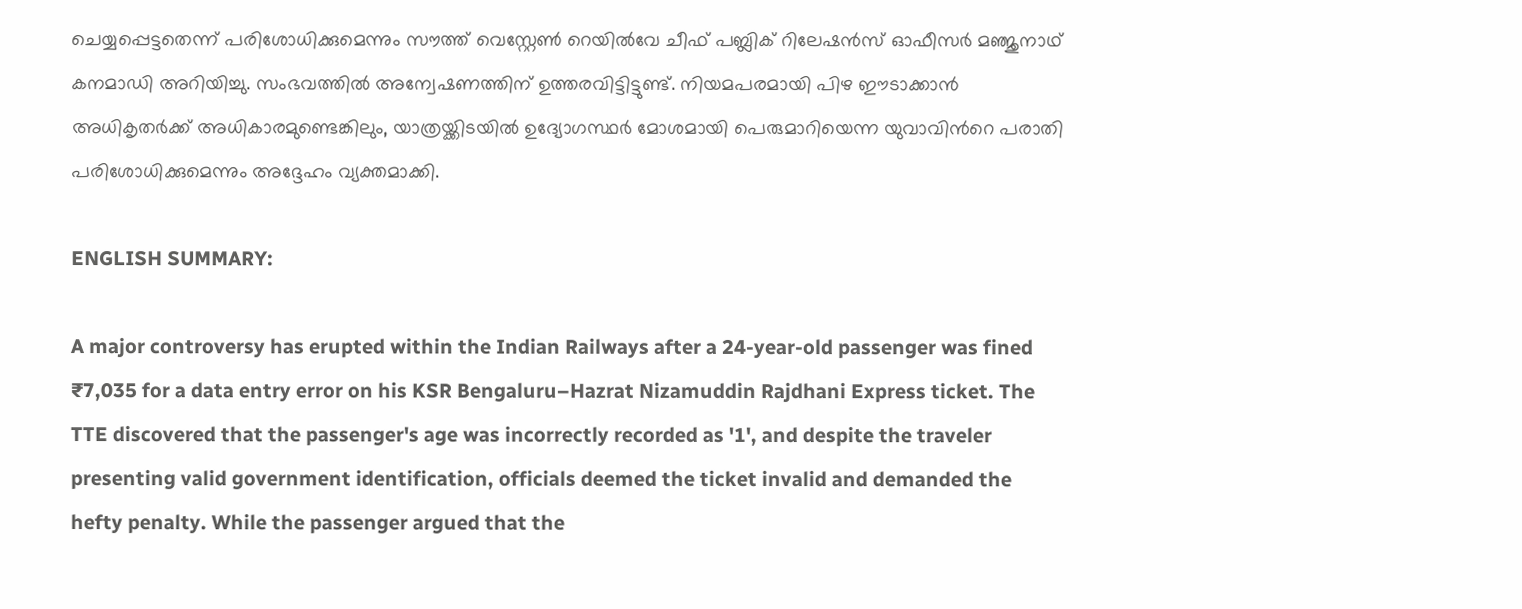ചെയ്യപ്പെട്ടതെന്ന് പരിശോധിക്കുമെന്നും സൗത്ത് വെസ്റ്റേൺ റെയിൽവേ ചീഫ് പബ്ലിക് റിലേഷൻസ് ഓഫീസർ മഞ്ജുനാഥ് കനമാഡി അറിയിച്ചു. സംഭവത്തിൽ അന്വേഷണത്തിന് ഉത്തരവിട്ടിട്ടുണ്ട്. നിയമപരമായി പിഴ ഈടാക്കാൻ അധികൃതർക്ക് അധികാരമുണ്ടെങ്കിലും, യാത്രയ്ക്കിടയിൽ ഉദ്യോഗസ്ഥർ മോശമായി പെരുമാറിയെന്ന യുവാവിന്‍റെ പരാതി പരിശോധിക്കുമെന്നും അദ്ദേഹം വ്യക്തമാക്കി.

ENGLISH SUMMARY:

A major controversy has erupted within the Indian Railways after a 24-year-old passenger was fined ₹7,035 for a data entry error on his KSR Bengaluru–Hazrat Nizamuddin Rajdhani Express ticket. The TTE discovered that the passenger's age was incorrectly recorded as '1', and despite the traveler presenting valid government identification, officials deemed the ticket invalid and demanded the hefty penalty. While the passenger argued that the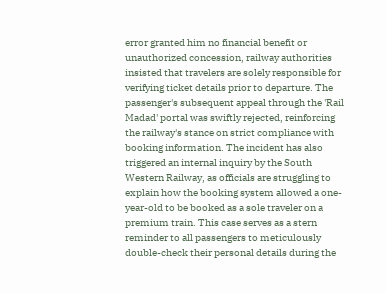error granted him no financial benefit or unauthorized concession, railway authorities insisted that travelers are solely responsible for verifying ticket details prior to departure. The passenger's subsequent appeal through the 'Rail Madad' portal was swiftly rejected, reinforcing the railway's stance on strict compliance with booking information. The incident has also triggered an internal inquiry by the South Western Railway, as officials are struggling to explain how the booking system allowed a one-year-old to be booked as a sole traveler on a premium train. This case serves as a stern reminder to all passengers to meticulously double-check their personal details during the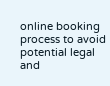online booking process to avoid potential legal and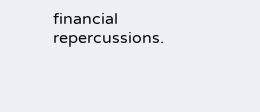financial repercussions.